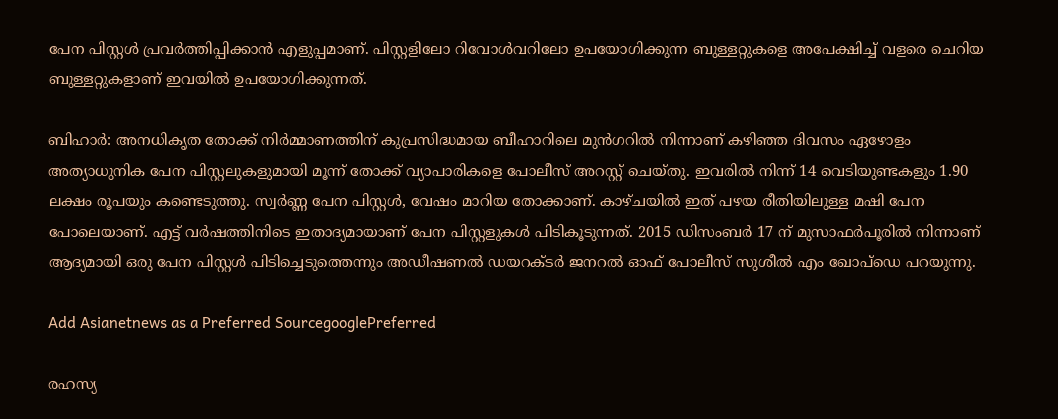പേന പിസ്റ്റൾ പ്രവർത്തിപ്പിക്കാൻ എളുപ്പമാണ്. പിസ്റ്റളിലോ റിവോൾവറിലോ ഉപയോഗിക്കുന്ന ബുള്ളറ്റുകളെ അപേക്ഷിച്ച് വളരെ ചെറിയ ബുള്ളറ്റുകളാണ് ഇവയില്‍ ഉപയോഗിക്കുന്നത്.

ബിഹാര്‍: അനധികൃത തോക്ക് നിര്‍മ്മാണത്തിന് കുപ്രസിദ്ധമായ ബീഹാറിലെ മുൻഗറിൽ നിന്നാണ് കഴിഞ്ഞ ദിവസം ഏഴോളം അത്യാധുനിക പേന പിസ്റ്റലുകളുമായി മൂന്ന് തോക്ക് വ്യാപാരികളെ പോലീസ് അറസ്റ്റ് ചെയ്തു. ഇവരില്‍ നിന്ന് 14 വെടിയുണ്ടകളും 1.90 ലക്ഷം രൂപയും കണ്ടെടുത്തു. സ്വര്‍ണ്ണ പേന പിസ്റ്റൾ, വേഷം മാറിയ തോക്കാണ്. കാഴ്ചയില്‍ ഇത് പഴയ രീതിയിലുള്ള മഷി പേന പോലെയാണ്. എട്ട് വർഷത്തിനിടെ ഇതാദ്യമായാണ് പേന പിസ്റ്റളുകൾ പിടികൂടുന്നത്. 2015 ഡിസംബർ 17 ന് മുസാഫർപൂരിൽ നിന്നാണ് ആദ്യമായി ഒരു പേന പിസ്റ്റൾ പിടിച്ചെടുത്തെന്നും അഡീഷണൽ ഡയറക്ടർ ജനറൽ ഓഫ് പോലീസ് സുശീൽ എം ഖോപ്‌ഡെ പറയുന്നു.

Add Asianetnews as a Preferred SourcegooglePreferred

രഹസ്യ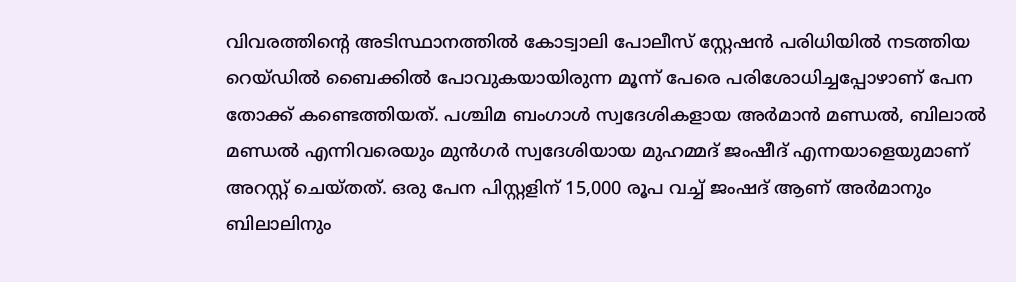വിവരത്തിന്‍റെ അടിസ്ഥാനത്തിൽ കോട്വാലി പോലീസ് സ്റ്റേഷൻ പരിധിയില്‍ നടത്തിയ റെയ്ഡില്‍ ബൈക്കില്‍ പോവുകയായിരുന്ന മൂന്ന് പേരെ പരിശോധിച്ചപ്പോഴാണ് പേന തോക്ക് കണ്ടെത്തിയത്. പശ്ചിമ ബംഗാൾ സ്വദേശികളായ അർമാൻ മണ്ഡല്‍, ബിലാൽ മണ്ഡല്‍ എന്നിവരെയും മുന്‍ഗര്‍ സ്വദേശിയായ മുഹമ്മദ് ജംഷീദ് എന്നയാളെയുമാണ് അറസ്റ്റ് ചെയ്തത്. ഒരു പേന പിസ്റ്റളിന് 15,000 രൂപ വച്ച് ജംഷദ് ആണ് അര്‍മാനും ബിലാലിനും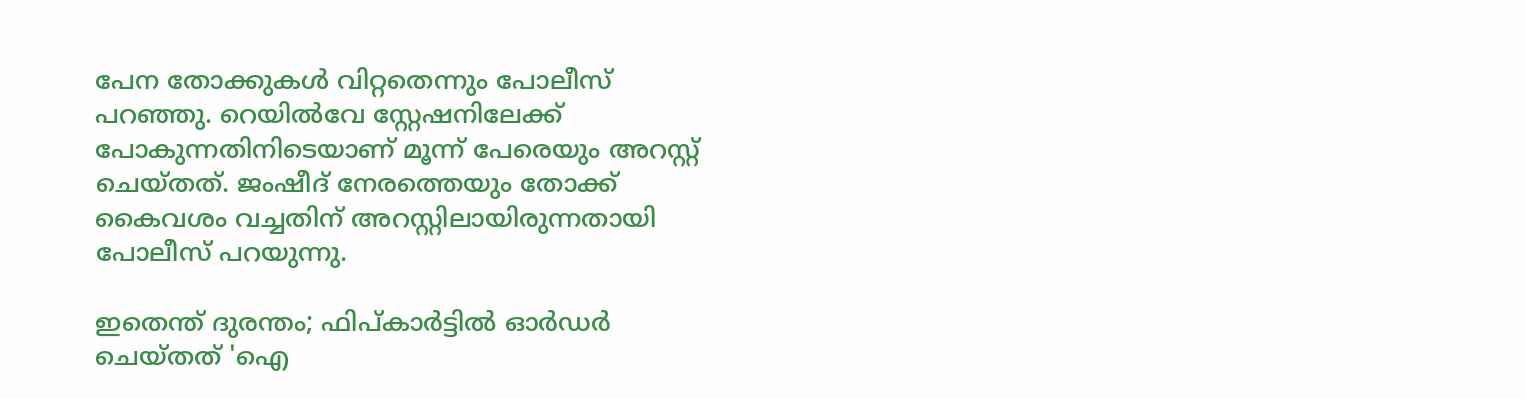പേന തോക്കുകള്‍ വിറ്റതെന്നും പോലീസ് പറഞ്ഞു. റെയില്‍വേ സ്റ്റേഷനിലേക്ക് പോകുന്നതിനിടെയാണ് മൂന്ന് പേരെയും അറസ്റ്റ് ചെയ്തത്. ജംഷീദ് നേരത്തെയും തോക്ക് കൈവശം വച്ചതിന് അറസ്റ്റിലായിരുന്നതായി പോലീസ് പറയുന്നു.

ഇതെന്ത് ദുരന്തം; ഫിപ്കാര്‍ട്ടില്‍ ഓര്‍ഡര്‍ ചെയ്തത് 'ഐ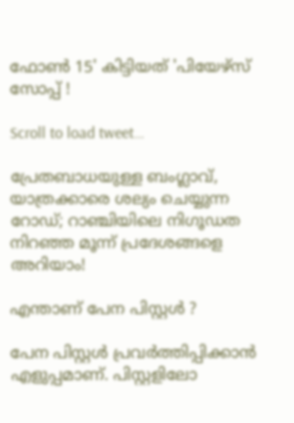ഫോണ്‍ 15' കിട്ടിയത് 'പിയേഴ്സ് സോപ്പ് !

Scroll to load tweet…

പ്രേതബാധയുള്ള ബംഗ്ലാവ്, യാത്രക്കാരെ ശല്യം ചെയ്യുന്ന റോഡ്; റാഞ്ചിയിലെ നിഗൂഡത നിറഞ്ഞ മൂന്ന് പ്രദേശങ്ങളെ അറിയാം!

എന്താണ് പേന പിസ്റ്റള്‍ ?

പേന പിസ്റ്റൾ പ്രവർത്തിപ്പിക്കാൻ എളുപ്പമാണ്. പിസ്റ്റളിലോ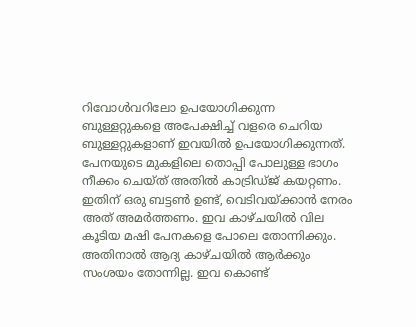റിവോൾവറിലോ ഉപയോഗിക്കുന്ന ബുള്ളറ്റുകളെ അപേക്ഷിച്ച് വളരെ ചെറിയ ബുള്ളറ്റുകളാണ് ഇവയില്‍ ഉപയോഗിക്കുന്നത്. പേനയുടെ മുകളിലെ തൊപ്പി പോലുള്ള ഭാഗം നീക്കം ചെയ്ത് അതില്‍ കാട്രിഡ്ജ് കയറ്റണം. ഇതിന് ഒരു ബട്ടൺ ഉണ്ട്, വെടിവയ്ക്കാൻ നേരം അത് അമർത്തണം. ഇവ കാഴ്ചയില്‍ വില കൂടിയ മഷി പേനകളെ പോലെ തോന്നിക്കും. അതിനാല്‍ ആദ്യ കാഴ്ചയില്‍ ആര്‍ക്കും സംശയം തോന്നില്ല. ഇവ കൊണ്ട്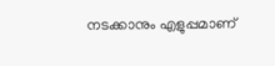നടക്കാനും എളുപ്പമാണ്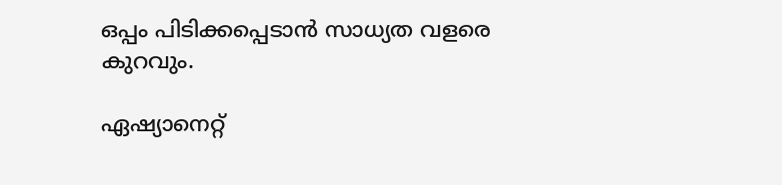ഒപ്പം പിടിക്കപ്പെടാന്‍ സാധ്യത വളരെ കുറവും.

ഏഷ്യാനെറ്റ്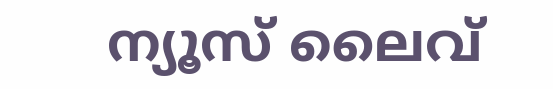ന്യൂസ് ലൈവ്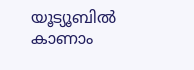യൂട്യൂബിൽ കാണാം